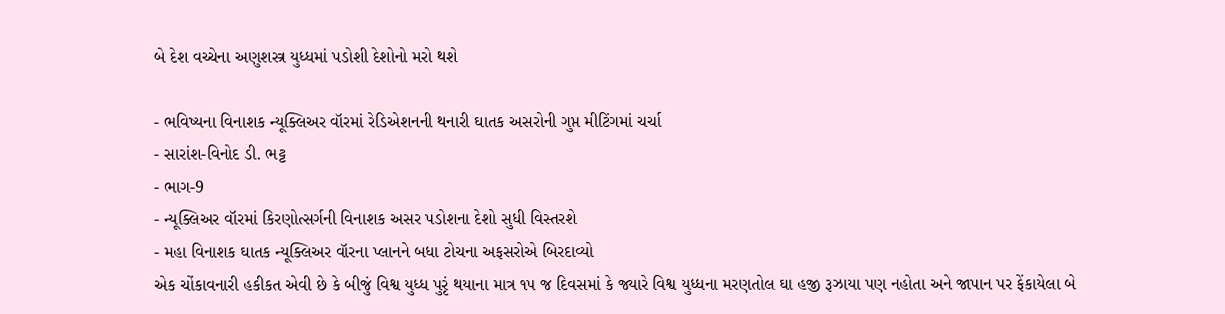બે દેશ વચ્ચેના અણુશસ્ત્ર યુધ્ધમાં પડોશી દેશોનો મરો થશે

- ભવિષ્યના વિનાશક ન્યૂક્લિઅર વૉરમાં રેડિએશનની થનારી ઘાતક અસરોની ગુપ્ત મીટિંગમાં ચર્ચા
- સારાંશ-વિનોદ ડી. ભટ્ટ
- ભાગ-9
- ન્યૂક્લિઅર વૉરમાં કિરણોત્સર્ગની વિનાશક અસર પડોશના દેશો સુધી વિસ્તરશે
- મહા વિનાશક ઘાતક ન્યૂક્લિઅર વૉરના પ્લાનને બધા ટોચના અફસરોએ બિરદાવ્યો
એક ચોંકાવનારી હકીકત એવી છે કે બીજું વિશ્વ યુધ્ધ પુરૃં થયાના માત્ર ૧૫ જ દિવસમાં કે જ્યારે વિશ્વ યુધ્ધના મરણતોલ ઘા હજી રૂઝાયા પણ નહોતા અને જાપાન પર ફેંકાયેલા બે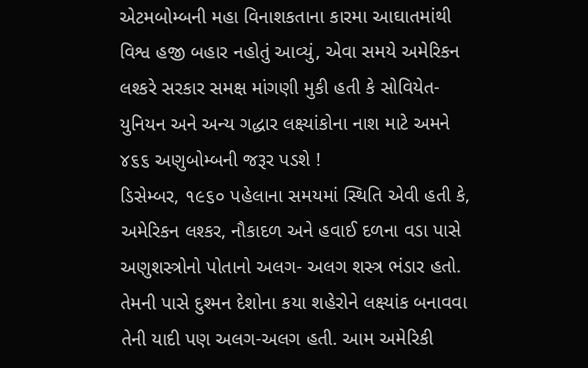એટમબોમ્બની મહા વિનાશકતાના કારમા આઘાતમાંથી વિશ્વ હજી બહાર નહોતું આવ્યું, એવા સમયે અમેરિકન લશ્કરે સરકાર સમક્ષ માંગણી મુકી હતી કે સોવિયેત-યુનિયન અને અન્ય ગદ્ધાર લક્ષ્યાંકોના નાશ માટે અમને ૪૬૬ અણુબોમ્બની જરૂર પડશે !
ડિસેમ્બર, ૧૯૬૦ પહેલાના સમયમાં સ્થિતિ એવી હતી કે, અમેરિકન લશ્કર, નૌકાદળ અને હવાઈ દળના વડા પાસે અણુશસ્ત્રોનો પોતાનો અલગ- અલગ શસ્ત્ર ભંડાર હતો. તેમની પાસે દુશ્મન દેશોના કયા શહેરોને લક્ષ્યાંક બનાવવા તેની યાદી પણ અલગ-અલગ હતી. આમ અમેરિકી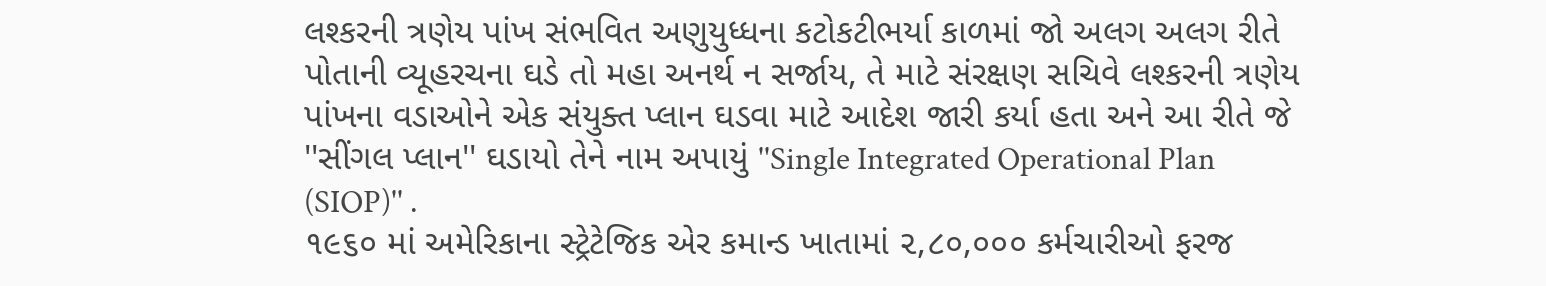લશ્કરની ત્રણેય પાંખ સંભવિત અણુયુધ્ધના કટોકટીભર્યા કાળમાં જો અલગ અલગ રીતે પોતાની વ્યૂહરચના ઘડે તો મહા અનર્થ ન સર્જાય, તે માટે સંરક્ષણ સચિવે લશ્કરની ત્રણેય પાંખના વડાઓને એક સંયુક્ત પ્લાન ઘડવા માટે આદેશ જારી કર્યા હતા અને આ રીતે જે ''સીંગલ પ્લાન'' ઘડાયો તેને નામ અપાયું ''Single Integrated Operational Plan (SIOP)'' .
૧૯૬૦ માં અમેરિકાના સ્ટ્રેટેજિક એર કમાન્ડ ખાતામાં ૨,૮૦,૦૦૦ કર્મચારીઓ ફરજ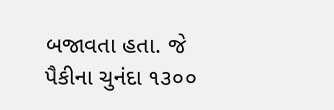બજાવતા હતા. જે પૈકીના ચુનંદા ૧૩૦૦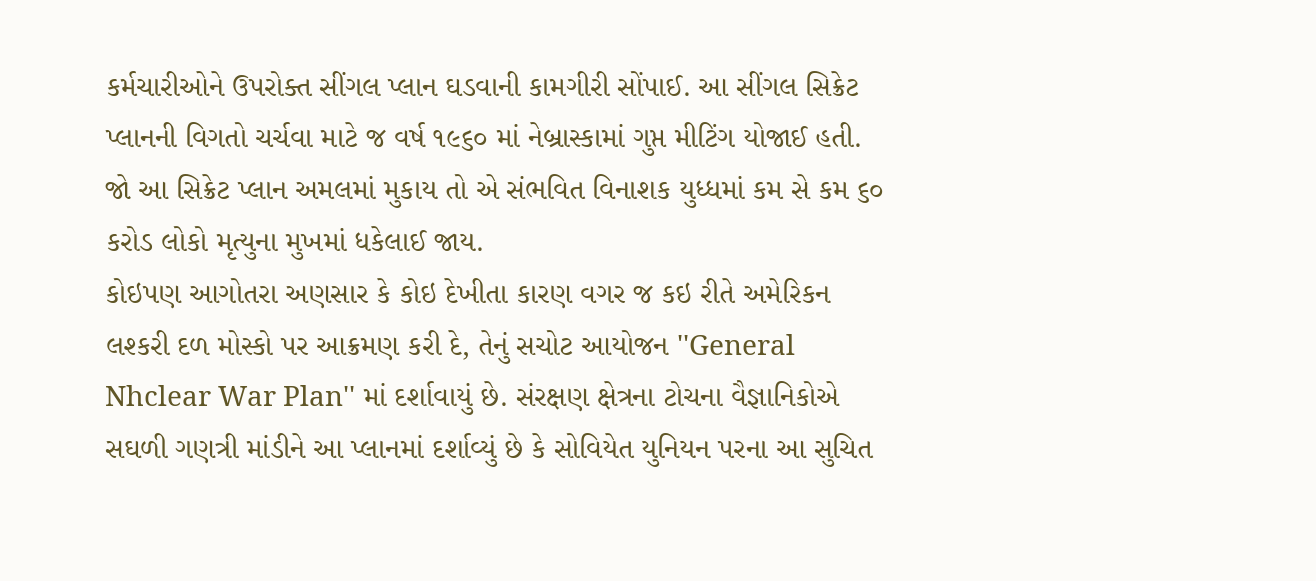કર્મચારીઓને ઉપરોક્ત સીંગલ પ્લાન ઘડવાની કામગીરી સોંપાઈ. આ સીંગલ સિક્રેટ પ્લાનની વિગતો ચર્ચવા માટે જ વર્ષ ૧૯૬૦ માં નેબ્રાસ્કામાં ગુપ્ત મીટિંગ યોજાઈ હતી.
જો આ સિક્રેટ પ્લાન અમલમાં મુકાય તો એ સંભવિત વિનાશક યુધ્ધમાં કમ સે કમ ૬૦ કરોડ લોકો મૃત્યુના મુખમાં ધકેલાઈ જાય.
કોઇપણ આગોતરા અણસાર કે કોઇ દેખીતા કારણ વગર જ કઇ રીતે અમેરિકન લશ્કરી દળ મોસ્કો પર આક્રમણ કરી દે, તેનું સચોટ આયોજન ''General Nhclear War Plan'' માં દર્શાવાયું છે. સંરક્ષણ ક્ષેત્રના ટોચના વૈજ્ઞાનિકોએ સઘળી ગણત્રી માંડીને આ પ્લાનમાં દર્શાવ્યું છે કે સોવિયેત યુનિયન પરના આ સુચિત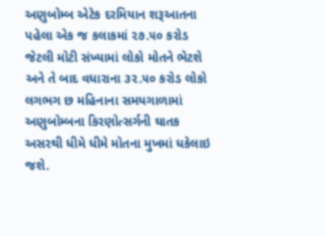અણુબોમ્બ એટેક દરમિયાન શરૂઆતના પહેલા એક જ કલાકમાં ૨૭.૫૦ કરોડ જેટલી મોટી સંખ્યામાં લોકો મોતને ભેટશે અને તે બાદ વધારાના ૩૨.૫૦ કરોડ લોકો લગભગ છ મહિનાના સમયગાળામાં અણુબોમ્બના કિરણોત્સર્ગની ઘાતક અસરથી ધીમે ધીમે મોતના મુખમાં ધકેલાઇ જશે.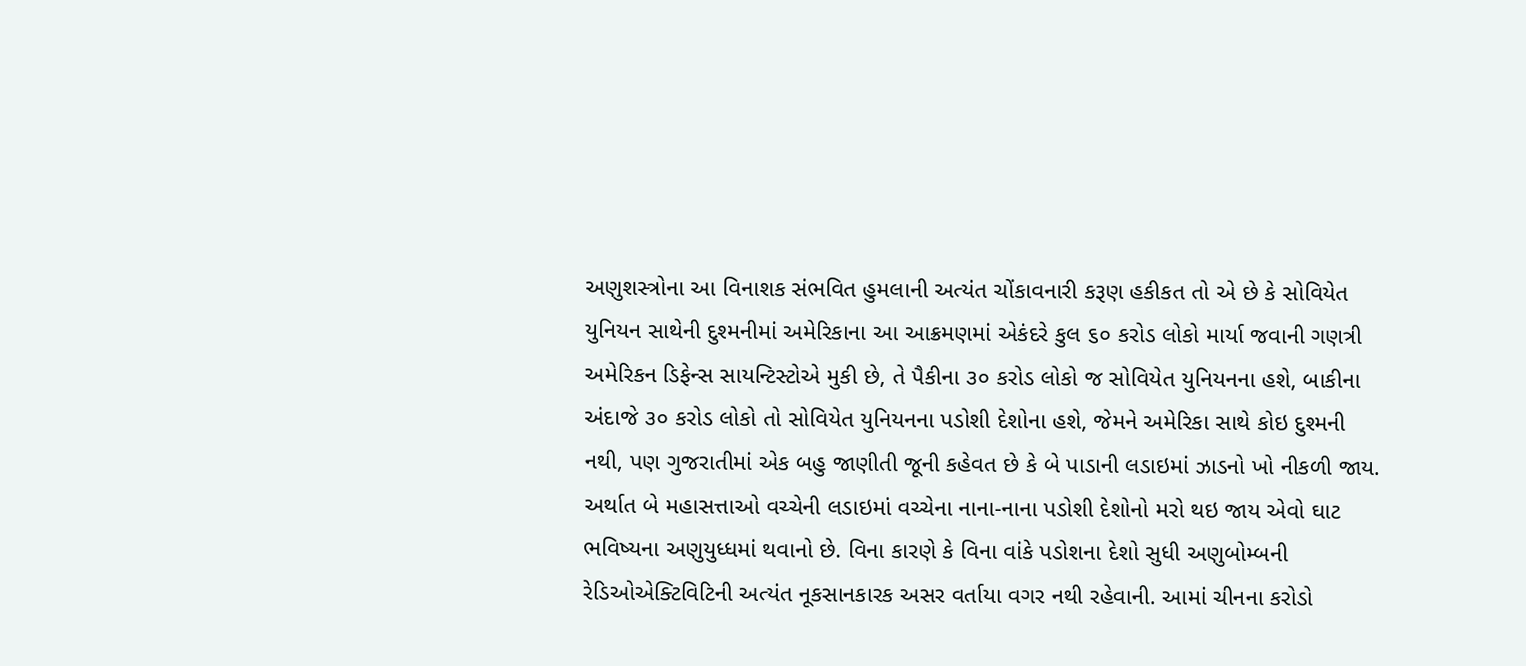અણુશસ્ત્રોના આ વિનાશક સંભવિત હુમલાની અત્યંત ચોંકાવનારી કરૂણ હકીકત તો એ છે કે સોવિયેત યુનિયન સાથેની દુશ્મનીમાં અમેરિકાના આ આક્રમણમાં એકંદરે કુલ ૬૦ કરોડ લોકો માર્યા જવાની ગણત્રી અમેરિકન ડિફેન્સ સાયન્ટિસ્ટોએ મુકી છે, તે પૈકીના ૩૦ કરોડ લોકો જ સોવિયેત યુનિયનના હશે, બાકીના અંદાજે ૩૦ કરોડ લોકો તો સોવિયેત યુનિયનના પડોશી દેશોના હશે, જેમને અમેરિકા સાથે કોઇ દુશ્મની નથી, પણ ગુજરાતીમાં એક બહુ જાણીતી જૂની કહેવત છે કે બે પાડાની લડાઇમાં ઝાડનો ખો નીકળી જાય. અર્થાત બે મહાસત્તાઓ વચ્ચેની લડાઇમાં વચ્ચેના નાના-નાના પડોશી દેશોનો મરો થઇ જાય એવો ઘાટ ભવિષ્યના અણુયુધ્ધમાં થવાનો છે. વિના કારણે કે વિના વાંકે પડોશના દેશો સુધી અણુબોમ્બની રેડિઓએક્ટિવિટિની અત્યંત નૂકસાનકારક અસર વર્તાયા વગર નથી રહેવાની. આમાં ચીનના કરોડો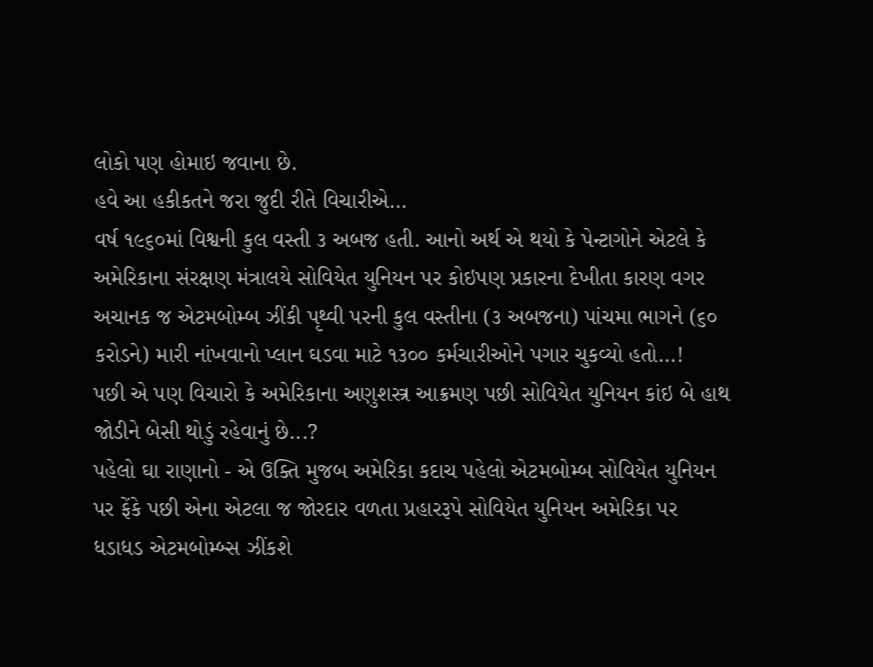લોકો પણ હોમાઇ જવાના છે.
હવે આ હકીકતને જરા જુદી રીતે વિચારીએ...
વર્ષ ૧૯૬૦માં વિશ્વની કુલ વસ્તી ૩ અબજ હતી. આનો અર્થ એ થયો કે પેન્ટાગોને એટલે કે અમેરિકાના સંરક્ષણ મંત્રાલયે સોવિયેત યુનિયન પર કોઇપણ પ્રકારના દેખીતા કારણ વગર અચાનક જ એટમબોમ્બ ઝીંકી પૃથ્વી પરની કુલ વસ્તીના (૩ અબજના) પાંચમા ભાગને (૬૦ કરોડને) મારી નાંખવાનો પ્લાન ઘડવા માટે ૧૩૦૦ કર્મચારીઓને પગાર ચુકવ્યો હતો...!
પછી એ પણ વિચારો કે અમેરિકાના અણુશસ્ત્ર આક્રમણ પછી સોવિયેત યુનિયન કાંઇ બે હાથ જોડીને બેસી થોડું રહેવાનું છે...?
પહેલો ઘા રાણાનો - એ ઉક્તિ મુજબ અમેરિકા કદાચ પહેલો એટમબોમ્બ સોવિયેત યુનિયન પર ફેંકે પછી એના એટલા જ જોરદાર વળતા પ્રહારરૂપે સોવિયેત યુનિયન અમેરિકા પર ધડાધડ એટમબોમ્બ્સ ઝીંકશે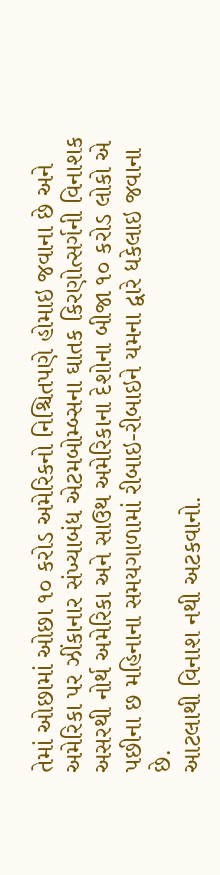તેમાં ઓછામાં ઓછા ૧૦ કરોડ અમેરિકનો નિશ્ચિતપણે હોમાઇ જવાના છે અને અમેરિકા પર ઝીંકાનાર સંખ્યાબંધ એટમબોમ્બ્સના ઘાતક કિરણોત્સર્ગની વિનાશક અસરથી નોર્થ અમેરિકા અને સાઉથ અમેરિકાના દેશોના બીજા ૧૦ કરોડ લોકો એ પછીના છ મહિનાના સમયગાળામાં રીબાઇ-રીબાઇને યમના દ્વારે ધકેલાઇ જવાના છે.
આટલાથી વિનાશ નથી અટકવાનો.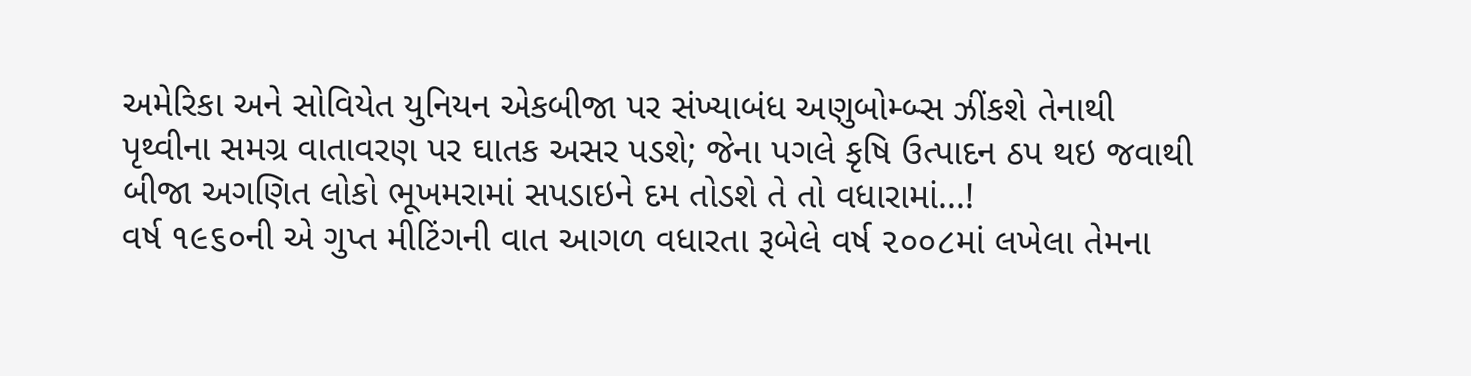અમેરિકા અને સોવિયેત યુનિયન એકબીજા પર સંખ્યાબંધ અણુબોમ્બ્સ ઝીંકશે તેનાથી પૃથ્વીના સમગ્ર વાતાવરણ પર ઘાતક અસર પડશે; જેના પગલે કૃષિ ઉત્પાદન ઠપ થઇ જવાથી બીજા અગણિત લોકો ભૂખમરામાં સપડાઇને દમ તોડશે તે તો વધારામાં...!
વર્ષ ૧૯૬૦ની એ ગુપ્ત મીટિંગની વાત આગળ વધારતા રૂબેલે વર્ષ ૨૦૦૮માં લખેલા તેમના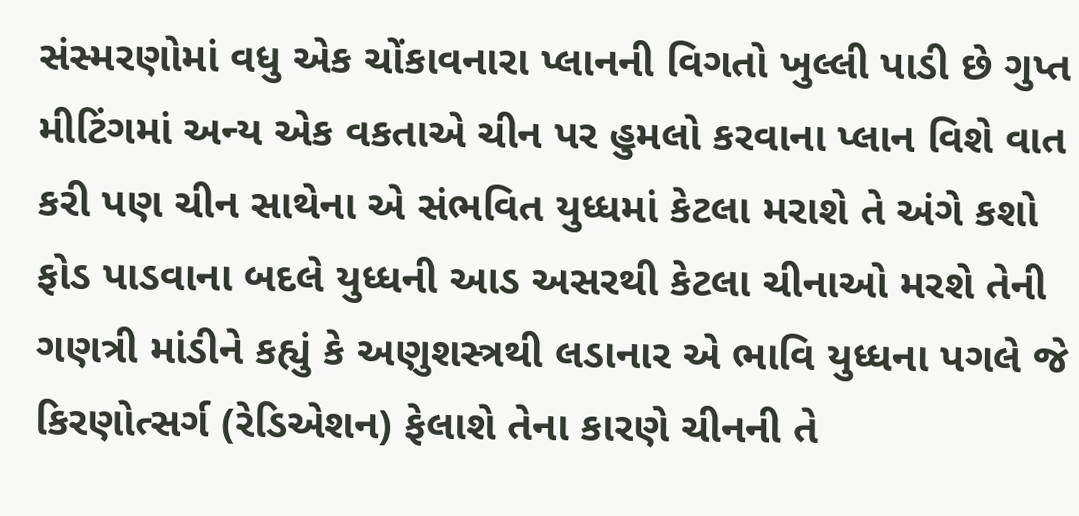સંસ્મરણોમાં વધુ એક ચોંકાવનારા પ્લાનની વિગતો ખુલ્લી પાડી છે ગુપ્ત મીટિંગમાં અન્ય એક વકતાએ ચીન પર હુમલો કરવાના પ્લાન વિશે વાત કરી પણ ચીન સાથેના એ સંભવિત યુધ્ધમાં કેટલા મરાશે તે અંગે કશો ફોડ પાડવાના બદલે યુધ્ધની આડ અસરથી કેટલા ચીનાઓ મરશે તેની ગણત્રી માંડીને કહ્યું કે અણુશસ્ત્રથી લડાનાર એ ભાવિ યુધ્ધના પગલે જે કિરણોત્સર્ગ (રેડિએશન) ફેલાશે તેના કારણે ચીનની તે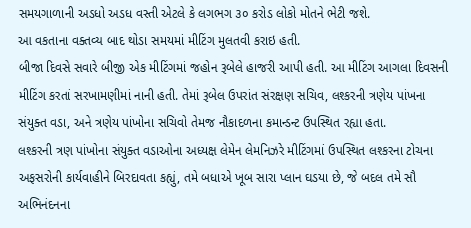સમયગાળાની અડધો અડધ વસ્તી એટલે કે લગભગ ૩૦ કરોડ લોકો મોતને ભેટી જશે.
આ વકતાના વક્તવ્ય બાદ થોડા સમયમાં મીટિંગ મુલતવી કરાઇ હતી.
બીજા દિવસે સવારે બીજી એક મીટિંગમાં જહોન રૂબેલે હાજરી આપી હતી. આ મીટિંગ આગલા દિવસની મીટિંગ કરતાં સરખામણીમાં નાની હતી. તેમાં રૂબેલ ઉપરાંત સંરક્ષણ સચિવ, લશ્કરની ત્રણેય પાંખના સંયુક્ત વડા, અને ત્રણેય પાંખોના સચિવો તેમજ નૌકાદળના કમાન્ડન્ટ ઉપસ્થિત રહ્યા હતા.
લશ્કરની ત્રણ પાંખોના સંયુક્ત વડાઓના અધ્યક્ષ લેમેન લેમનિઝરે મીટિંગમાં ઉપસ્થિત લશ્કરના ટોચના અફસરોની કાર્યવાહીને બિરદાવતા કહ્યું, તમે બધાએ ખૂબ સારા પ્લાન ઘડયા છે, જે બદલ તમે સૌ અભિનંદનના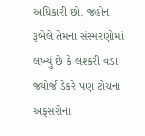અધિકારી છો. જહોન રૂબેલે તેમના સંસ્મરણોમાં લખ્યું છે કે લશ્કરી વડા જ્યોર્જ ડેકરે પણ ટોચના અફસરોના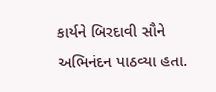કાર્યને બિરદાવી સૌને અભિનંદન પાઠવ્યા હતા.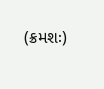(ક્રમશઃ)